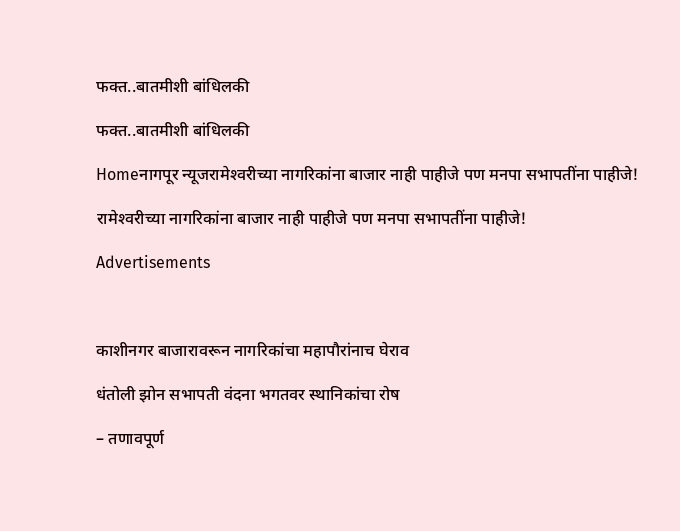फक्त..बातमीशी बांधिलकी

फक्त..बातमीशी बांधिलकी

Homeनागपूर न्यूजरामेश्‍वरीच्या नागरिकांना बाजार नाही पाहीजे पण मनपा सभापतींना पाहीजे!

रामेश्‍वरीच्या नागरिकांना बाजार नाही पाहीजे पण मनपा सभापतींना पाहीजे!

Advertisements



काशीनगर बाजारावरून नागरिकांचा महापौरांनाच घेराव

धंतोली झोन सभापती वंदना भगतवर स्थानिकांचा रोष

– तणावपूर्ण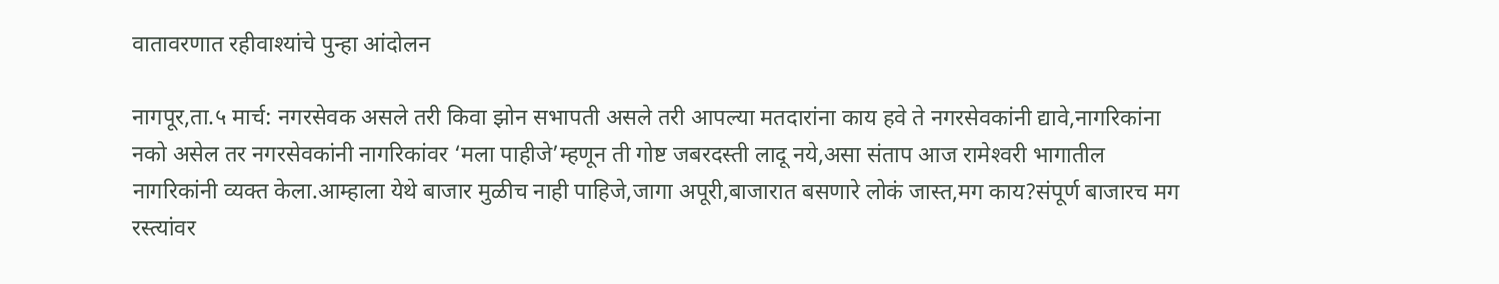वातावरणात रहीवाश्‍यांचे पुन्हा आंदोलन

नागपूर,ता.५ मार्च: नगरसेवक असले तरी किवा झोन सभापती असले तरी आपल्या मतदारांना काय हवे ते नगरसेवकांनी द्यावे,नागरिकांना नको असेल तर नगरसेवकांनी नागरिकांवर ‘मला पाहीजे’म्हणून ती गोष्ट जबरदस्ती लादू नये,असा संताप आज रामेश्‍वरी भागातील नागरिकांनी व्यक्त केला.आम्हाला येथे बाजार मुळीच नाही पाहिजे,जागा अपूरी,बाजारात बसणारे लोकं जास्त,मग काय?संपूर्ण बाजारच मग रस्त्यांवर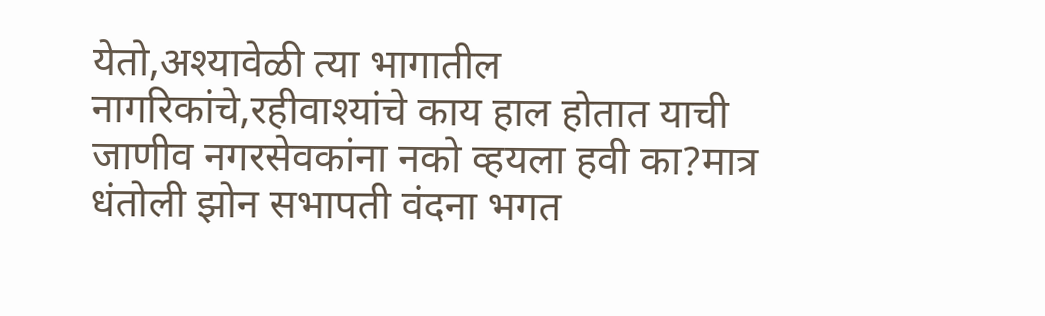येतो,अश्‍यावेळी त्या भागातील नागरिकांचे,रहीवाश्‍यांचे काय हाल होतात याची जाणीव नगरसेवकांना नको व्हयला हवी का?मात्र धंतोली झोन सभापती वंदना भगत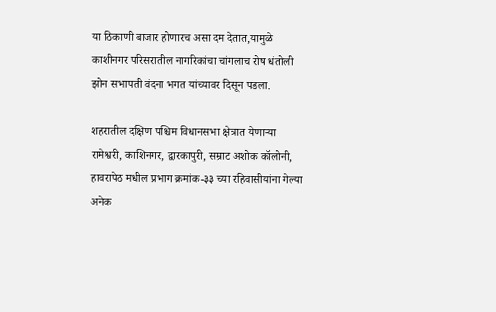या ठिकाणी बाजार होणारच असा दम देतात,यामुळे काशीनगर परिसरातील नागरिकांचा चांगलाच रोष धंतोली झोन सभापती वंदना भगत यांच्यावर दिसून पडला.

शहरातील दक्षिण पश्चिम विधानसभा क्षेत्रात येणाऱ्या रामेश्वरी, काशिनगर, द्वारकापुरी, सम्राट अशोक कॉलोनी, हावरापेठ मधील प्रभाग क्रमांक-३३ च्या रहिवासीयांना गेल्या अनेक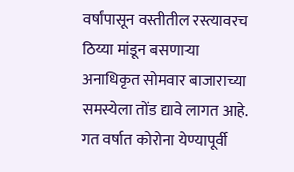वर्षांपासून वस्तीतील रस्त्यावरच ठिय्या मांडून बसणाऱ्या अनाधिकृत सोमवार बाजाराच्या समस्येला तोंड द्यावे लागत आहे. गत वर्षात कोरोना येण्यापूर्वी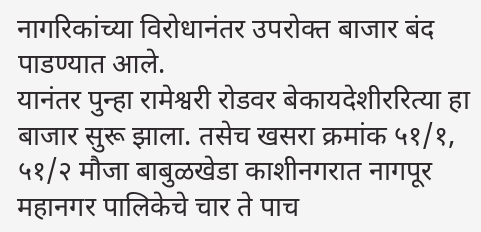नागरिकांच्या विरोधानंतर उपरोक्त बाजार बंद पाडण्यात आले.
यानंतर पुन्हा रामेश्वरी रोडवर बेकायदेशीररित्या हा बाजार सुरू झाला. तसेच खसरा क्रमांक ५१/१, ५१/२ मौजा बाबुळखेडा काशीनगरात नागपूर महानगर पालिकेचे चार ते पाच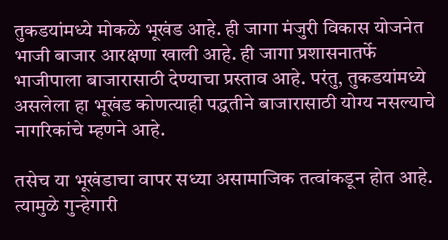तुकडयांमध्ये मोकळे भूखंड आहे. ही जागा मंजुरी विकास योजनेत भाजी बाजार आरक्षणा खाली आहे. ही जागा प्रशासनातर्फे भाजीपाला बाजारासाठी देण्याचा प्रस्ताव आहे. परंतु, तुकडयांमध्ये असलेला हा भूखंड कोणत्याही पद्धतीने बाजारासाठी योग्य नसल्याचे नागरिकांचे म्हणने आहे.

तसेच या भूखंडाचा वापर सध्या असामाजिक तत्वांकडून होत आहे. त्यामुळे गुन्हेगारी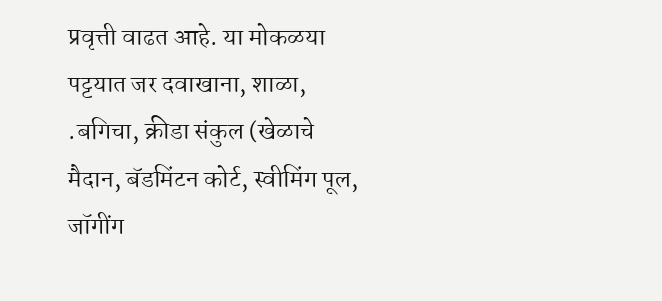प्रवृत्ती वाढत आहे. या मोकळया पट्टयात जर दवाखाना, शाळा, .बगिचा, क्रीडा संकुल (खेळाचे मैदान, बॅडमिंटन कोर्ट, स्वीमिंग पूल, जॉगींग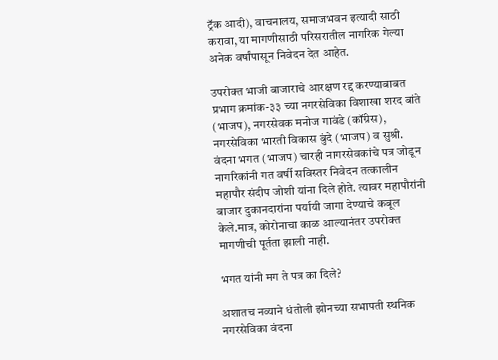ट्रॅक आदी), वाचनालय, समाजभवन इत्यादी साठी करावा, या मागणीसाठी परिसरातील नागरिक गेल्या अनेक वर्षांपासून निवेदन देत आहेत.

उपरोक्त भाजी बाजाराचे आरक्षण रद्द करण्याबाबत प्रभाग क्रमांक-३३ च्या नगरसेविका विशाखा शरद बांते (भाजप), नगरसेवक मनोज गावंडे (कॉंग्रेस), नगरसेविका भारती विकास बुंदे (भाजप) व सुश्री. वंदना भगत (भाजप) चारही नागरसेवकांचे पत्र जोडून नागरिकांनी गत वर्षी सविस्तर निवेदन तत्कालीन महापौर संदीप जोशी यांना दिले होते. त्यावर महापौरांनी बाजार दुकानदारांना पर्यायी जागा देण्याचे कबूल केले.मात्र, कोरोनाचा काळ आल्यानंतर उपरोक्त मागणीची पूर्तता झाली नाही.

भगत यांनी मग ते पत्र का दिले?

अशातच नव्याने धंतोली झोनच्या सभापती स्थनिक नगरसेविका वंदना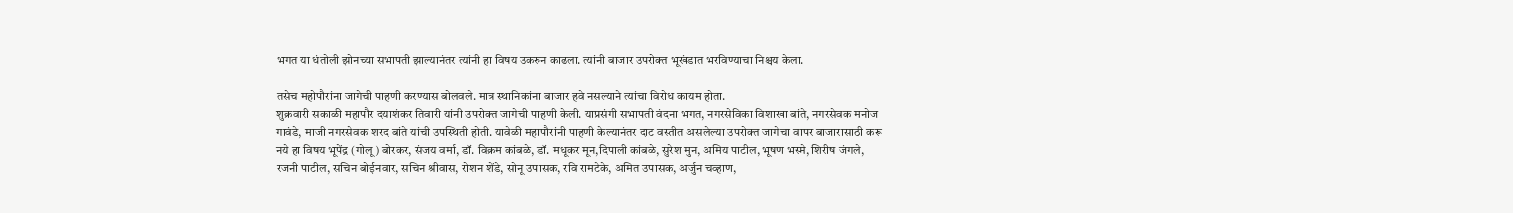भगत या धंतोली झोनच्या सभापती झाल्यानंतर त्यांनी हा विषय उकरुन काढला. त्यांनी बाजार उपरोक्त भूखंडात भरविण्याचा निश्चय केला.

तसेच महोपौरांना जागेची पाहणी करण्यास बोलवले. मात्र स्थानिकांना बाजार हवे नसल्याने त्यांचा विरोध कायम होता.
शुक्रवारी सकाळी महापौर दयाशंकर तिवारी यांनी उपरोक्त जागेची पाहणी केली. याप्रसंगी सभापती वंदना भगत, नगरसेविका विशाखा बांते, नगरसेवक मनोज गावंडे, माजी नगरसेवक शरद बांते यांची उपस्थिती होती. यावेळी महापौरांनी पाहणी केल्यानंतर दाट वस्तीत असलेल्या उपरोक्त जागेचा वापर बाजारासाठी करू नये हा विषय भूपेंद्र (गोलू) बोरकर, संजय वर्मा, डॉ. विक्रम कांबळे, डॉ. मधूकर मून,दिपाली कांबळे, सुरेश मुन, अमिय पाटील, भूषण भस्मे, शिरीष जंगले, रजनी पाटील, सचिन बोईनवार, सचिन श्रीवास, रोशन शेंडे, सोनू उपासक, रवि रामटेके, अमित उपासक, अर्जुन चव्हाण,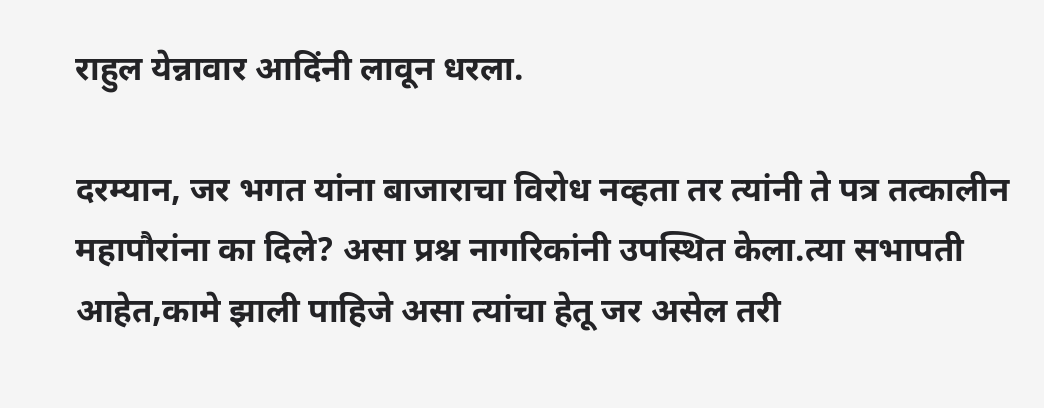राहुल येन्नावार आदिंनी लावून धरला.

दरम्यान, जर भगत यांना बाजाराचा विरोध नव्हता तर त्यांनी ते पत्र तत्कालीन महापौरांना का दिले? असा प्रश्न नागरिकांनी उपस्थित केला.त्या सभापती आहेत,कामे झाली पाहिजे असा त्यांचा हेतू जर असेल तरी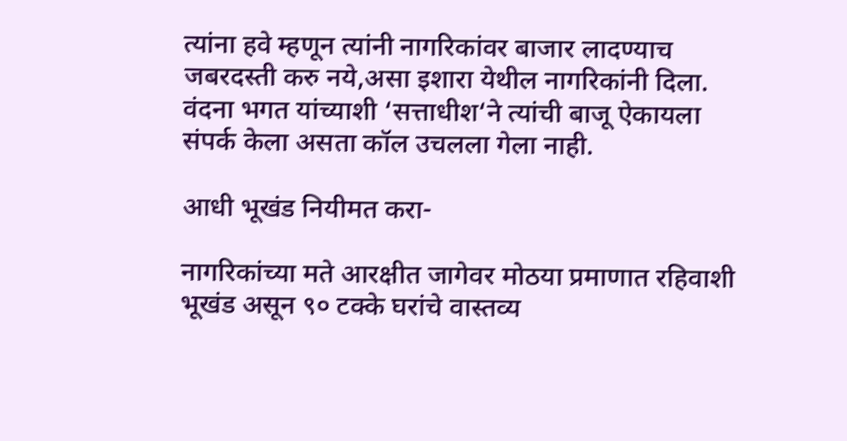त्यांना हवे म्हणून त्यांनी नागरिकांवर बाजार लादण्याच जबरदस्ती करु नये,असा इशारा येथील नागरिकांनी दिला.
वंदना भगत यांच्याशी ‘सत्ताधीश‘ने त्यांची बाजू ऐकायला संपर्क केला असता कॉल उचलला गेला नाही.

आधी भूखंड नियीमत करा-

नागरिकांच्या मते आरक्षीत जागेवर मोठया प्रमाणात रहिवाशी भूखंड असून ९० टक्के घरांचे वास्तव्य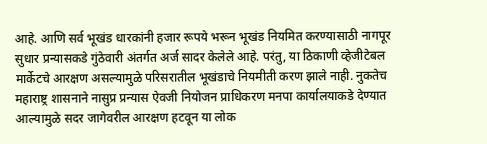आहे. आणि सर्व भूखंड धारकांनी हजार रूपये भरून भूखंड नियमित करण्यासाठी नागपूर सुधार प्रन्यासकडे गुंठेवारी अंतर्गत अर्ज सादर केलेले आहे. परंतु, या ठिकाणी व्हेजीटेबल मार्केटचे आरक्षण असल्यामुळे परिसरातील भूखंडाचे नियमीती करण झाले नाही. नुकतेच महाराष्ट्र शासनाने नासुप्र प्रन्यास ऐवजी नियोजन प्राधिकरण मनपा कार्यालयाकडे देण्यात आल्यामुळे सदर जागेवरील आरक्षण हटवून या लोक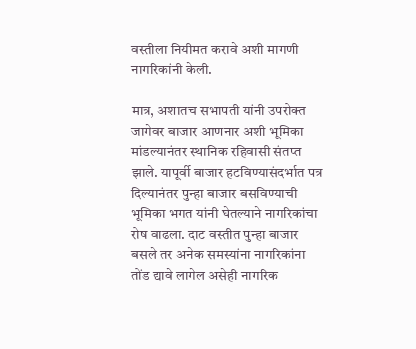वस्तीला नियीमत करावे अशी मागणी नागरिकांनी केली.

मात्र, अशातच सभापती यांनी उपरोक्त जागेवर बाजार आणनार अशी भूमिका मांडल्यानंतर स्थानिक रहिवासी संतप्त झाले. यापूर्वी बाजार हटविण्यासंदर्भात पत्र दिल्यानंतर पुन्हा बाजार बसविण्याची भूमिका भगत यांनी घेतल्याने नागरिकांचा रोष वाढला. दाट वस्तीत पुन्हा बाजार बसले तर अनेक समस्यांना नागरिकांना तोंड द्यावे लागेल असेही नागरिक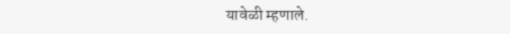यावेळी म्हणाले.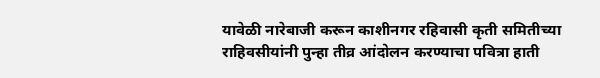यावेळी नारेबाजी करून काशीनगर रहिवासी कृती समितीच्या राहिवसीयांनी पुन्हा तीव्र आंदोलन करण्याचा पवित्रा हाती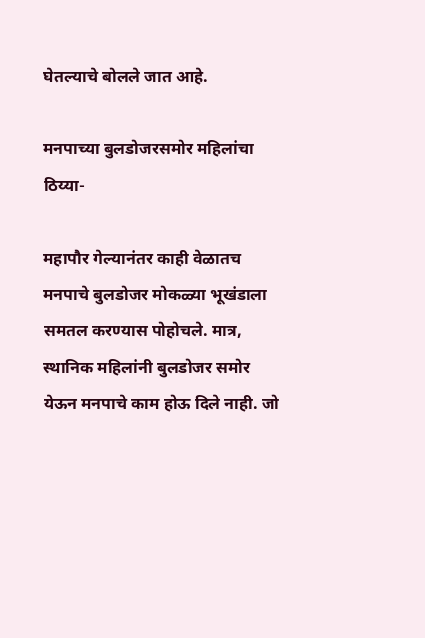घेतल्याचे बोलले जात आहे.

मनपाच्या बुलडोजरसमोर महिलांचा ठिय्या-

महापौर गेल्यानंतर काही वेळातच मनपाचे बुलडोजर मोकळ्या भूखंडाला समतल करण्यास पोहोचले. मात्र, स्थानिक महिलांनी बुलडोजर समोर येऊन मनपाचे काम होऊ दिले नाही. जो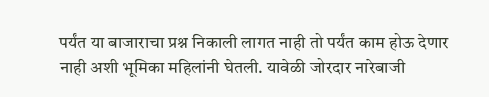पर्यंत या बाजाराचा प्रश्न निकाली लागत नाही तो पर्यंत काम होऊ देणार नाही अशी भूमिका महिलांनी घेतली. यावेळी जोरदार नारेबाजी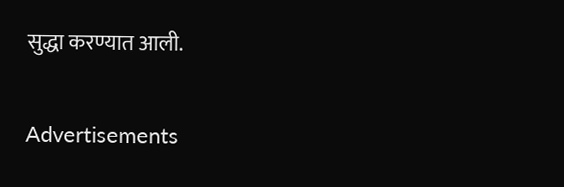सुद्धा करण्यात आली.

Advertisements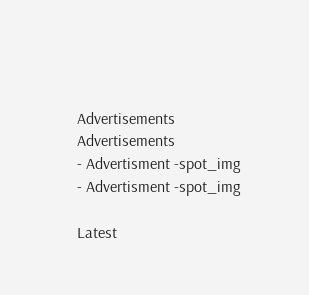Advertisements
Advertisements
- Advertisment -spot_img
- Advertisment -spot_img

Latest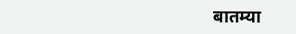बातम्या